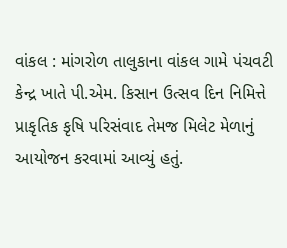વાંકલ : માંગરોળ તાલુકાના વાંકલ ગામે પંચવટી કેન્દ્ર ખાતે પી.એમ. કિસાન ઉત્સવ દિન નિમિત્તે પ્રાકૃતિક કૃષિ પરિસંવાદ તેમજ મિલેટ મેળાનું આયોજન કરવામાં આવ્યું હતું.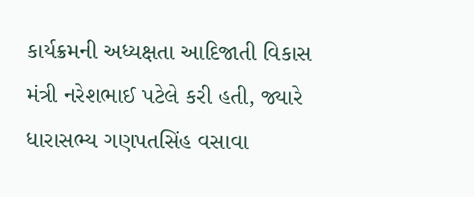કાર્યક્રમની અધ્યક્ષતા આદિજાતી વિકાસ મંત્રી નરેશભાઈ પટેલે કરી હતી, જ્યારે ધારાસભ્ય ગણપતસિંહ વસાવા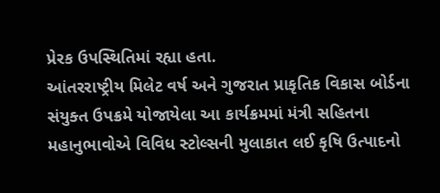પ્રેરક ઉપસ્થિતિમાં રહ્યા હતા.
આંતરરાષ્ટ્રીય મિલેટ વર્ષ અને ગુજરાત પ્રાકૃતિક વિકાસ બોર્ડના સંયુક્ત ઉપક્રમે યોજાયેલા આ કાર્યક્રમમાં મંત્રી સહિતના મહાનુભાવોએ વિવિધ સ્ટોલ્સની મુલાકાત લઈ કૃષિ ઉત્પાદનો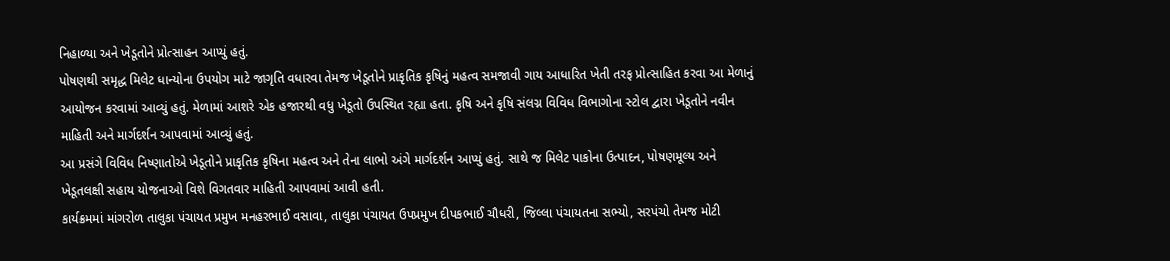નિહાળ્યા અને ખેડૂતોને પ્રોત્સાહન આપ્યું હતું.
પોષણથી સમૃદ્ધ મિલેટ ધાન્યોના ઉપયોગ માટે જાગૃતિ વધારવા તેમજ ખેડૂતોને પ્રાકૃતિક કૃષિનું મહત્વ સમજાવી ગાય આધારિત ખેતી તરફ પ્રોત્સાહિત કરવા આ મેળાનું આયોજન કરવામાં આવ્યું હતું. મેળામાં આશરે એક હજારથી વધુ ખેડૂતો ઉપસ્થિત રહ્યા હતા. કૃષિ અને કૃષિ સંલગ્ન વિવિધ વિભાગોના સ્ટોલ દ્વારા ખેડૂતોને નવીન માહિતી અને માર્ગદર્શન આપવામાં આવ્યું હતું.
આ પ્રસંગે વિવિધ નિષ્ણાતોએ ખેડૂતોને પ્રાકૃતિક કૃષિના મહત્વ અને તેના લાભો અંગે માર્ગદર્શન આપ્યું હતું. સાથે જ મિલેટ પાકોના ઉત્પાદન, પોષણમૂલ્ય અને ખેડૂતલક્ષી સહાય યોજનાઓ વિશે વિગતવાર માહિતી આપવામાં આવી હતી.
કાર્યક્રમમાં માંગરોળ તાલુકા પંચાયત પ્રમુખ મનહરભાઈ વસાવા, તાલુકા પંચાયત ઉપપ્રમુખ દીપકભાઈ ચૌધરી, જિલ્લા પંચાયતના સભ્યો, સરપંચો તેમજ મોટી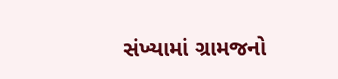સંખ્યામાં ગ્રામજનો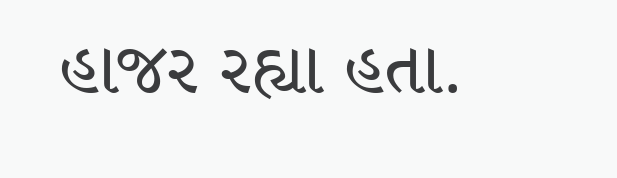હાજર રહ્યા હતા.